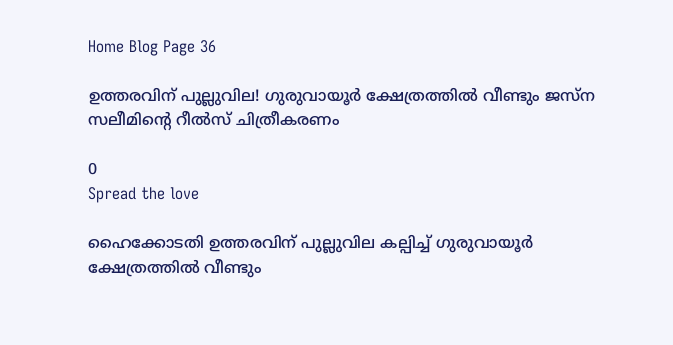Home Blog Page 36

ഉത്തരവിന് പുല്ലുവില! ഗുരുവായൂർ ക്ഷേത്രത്തിൽ വീണ്ടും ജസ്ന സലീമിന്റെ റീൽസ് ചിത്രീകരണം

0
Spread the love

ഹൈക്കോടതി ഉത്തരവിന് പുല്ലുവില കല്പിച്ച് ഗുരുവായൂർ ക്ഷേത്രത്തിൽ വീണ്ടും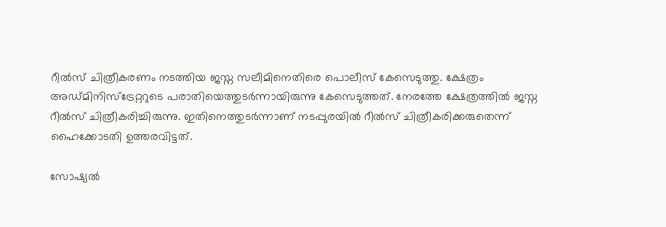റീൽസ് ചിത്രീകരണം നടത്തിയ ജസ്ന സലീമിനെതിരെ പൊലീസ് കേസെടുത്തു. ക്ഷേത്രം അഡ്മിനിസ്ട്രേറ്ററുടെ പരാതിയെത്തുടർന്നായിരുന്നു കേസെടുത്തത്. നേരത്തേ ക്ഷേത്രത്തിൽ ജസ്ന റീൽസ് ചിത്രീകരിച്ചിരുന്നു. ഇതിനെത്തുടർന്നാണ് നടപ്പുരയിൽ റീൽസ് ചിത്രീകരിക്കരുതെന്ന് ഹൈക്കോടതി ഉത്തരവിട്ടത്.

സോഷ്യൽ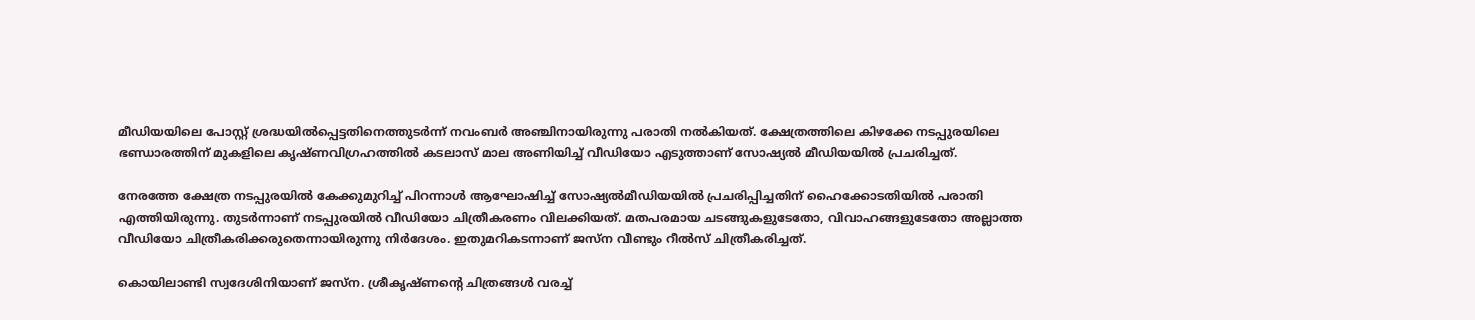മീഡിയയിലെ പോസ്റ്റ് ശ്രദ്ധയിൽപ്പെട്ടതിനെത്തുടർന്ന് നവംബർ അഞ്ചിനായിരുന്നു പരാതി നൽകിയത്. ക്ഷേത്രത്തിലെ കിഴക്കേ നടപ്പുരയിലെ ഭണ്ഡാരത്തിന് മുകളിലെ കൃഷ്ണവിഗ്രഹത്തിൽ കടലാസ് മാല അണിയിച്ച് വീഡിയോ എടുത്താണ് സോഷ്യൽ മീഡിയയിൽ പ്രചരിച്ചത്.

നേരത്തേ ക്ഷേത്ര നടപ്പുരയിൽ കേക്കുമുറിച്ച് പിറന്നാൾ ആഘോഷിച്ച് സോഷ്യൽമീഡിയയിൽ പ്രചരിപ്പിച്ചതിന് ഹൈക്കോടതിയിൽ പരാതി എത്തിയിരുന്നു. തുടർന്നാണ് നടപ്പുരയിൽ വീഡിയോ ചിത്രീകരണം വിലക്കിയത്. മതപരമായ ചടങ്ങുകളുടേതോ, വിവാഹങ്ങളുടേതോ അല്ലാത്ത വീഡിയോ ചിത്രീകരിക്കരുതെന്നായിരുന്നു നിർദേശം. ഇതുമറികടന്നാണ് ജസ്ന വീണ്ടും റീൽസ് ചിത്രീകരിച്ചത്.

കൊയിലാണ്ടി സ്വദേശിനിയാണ് ജസ്ന. ശ്രീകൃഷ്ണന്റെ ചിത്രങ്ങൾ വരച്ച്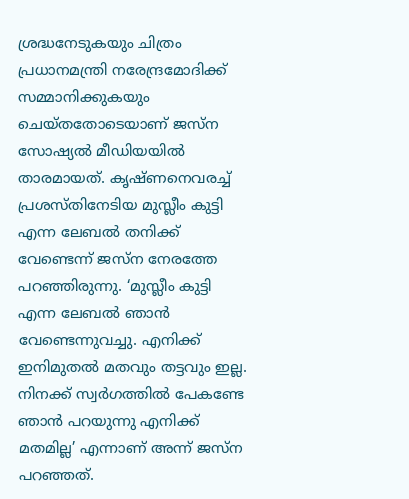ശ്രദ്ധനേടുകയും ചിത്രം പ്രധാനമന്ത്രി നരേന്ദ്രമോദിക്ക് സമ്മാനിക്കുകയും ചെയ്തതോടെയാണ് ജസ്ന സോഷ്യൽ മീഡിയയിൽ താരമായത്. കൃഷ്ണനെവരച്ച് പ്രശസ്തിനേടിയ മുസ്ലീം കുട്ടി എന്ന ലേബൽ തനിക്ക് വേണ്ടെന്ന് ജസ്ന നേരത്തേ പറഞ്ഞിരുന്നു. ‘മുസ്ലീം കുട്ടി എന്ന ലേബൽ ഞാൻ വേണ്ടെന്നുവച്ചു. എനിക്ക് ഇനിമുതൽ മതവും തട്ടവും ഇല്ല. നിനക്ക് സ്വർഗത്തിൽ പേകണ്ടേ ഞാൻ പറയുന്നു എനിക്ക് മതമില്ല’ എന്നാണ് അന്ന് ജസ്ന പറഞ്ഞത്.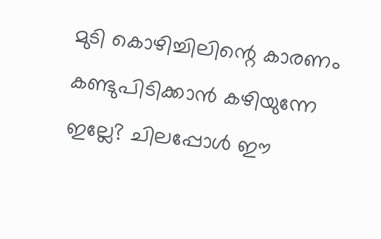മുടി കൊഴിച്ചിലിന്റെ കാരണം കണ്ടുപിടിക്കാൻ കഴിയുന്നേ ഇല്ലേ? ചിലപ്പോൾ ഈ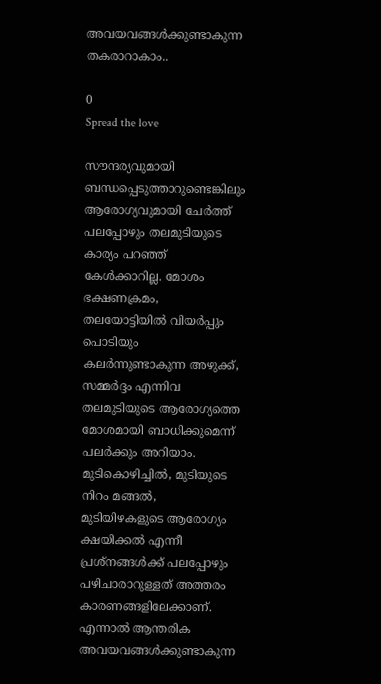അവയവങ്ങൾക്കുണ്ടാകുന്ന തകരാറാകാം..

0
Spread the love

സൗന്ദര്യവുമായി ബന്ധപ്പെടുത്താറുണ്ടെങ്കിലും ആരോഗ്യവുമായി ചേർത്ത് പലപ്പോഴും തലമുടിയുടെ കാര്യം പറഞ്ഞ് കേൾക്കാറില്ല. മോശം ഭക്ഷണക്രമം, തലയോട്ടിയിൽ വിയർപ്പും പൊടിയും കലർന്നുണ്ടാകുന്ന അഴുക്ക്, സമ്മർദ്ദം എന്നിവ തലമുടിയുടെ ആരോഗ്യത്തെ മോശമായി ബാധിക്കുമെന്ന് പലർക്കും അറിയാം. മുടികൊഴിച്ചിൽ, മുടിയുടെ നിറം മങ്ങൽ, മുടിയിഴകളുടെ ആരോഗ്യം ക്ഷയിക്കൽ എന്നീ പ്രശ്നങ്ങൾക്ക് പലപ്പോഴും പഴിചാരാറുള്ളത് അത്തരം കാരണങ്ങളിലേക്കാണ്. എന്നാൽ ആന്തരിക അവയവങ്ങൾക്കുണ്ടാകുന്ന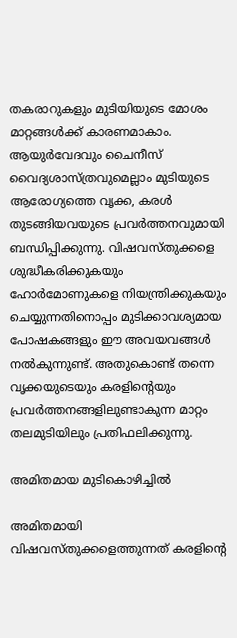തകരാറുകളും മുടിയിയുടെ മോശം മാറ്റ‌ങ്ങൾക്ക് കാരണമാകാം. ആയുർവേദവും ചൈനീസ് വൈദ്യശാസ്ത്രവുമെല്ലാം മുടിയുടെ ആരോഗ്യത്തെ വൃക്ക, കരൾ തുടങ്ങിയവയുടെ പ്രവർത്തനവുമായി ബന്ധിപ്പിക്കുന്നു. വിഷവസ്തുക്കളെ ശുദ്ധീകരിക്കുകയും ഹോർമോണുകളെ നിയന്ത്രിക്കുകയും ചെയ്യുന്നതിനൊപ്പം മുടിക്കാവശ്യമായ പോഷകങ്ങളും ഈ അവയവങ്ങൾ നൽകുന്നുണ്ട്. അതുകൊണ്ട് തന്നെ വൃക്കയുടെയും കരളിന്റെയും പ്രവർത്തനങ്ങളിലുണ്ടാകുന്ന മാറ്റം തലമുടിയിലും പ്രതിഫലിക്കുന്നു.

അമിതമായ മുടികൊഴിച്ചിൽ

അമിതമായി വിഷവസ്തുക്കളെത്തുന്നത് കരളിന്റെ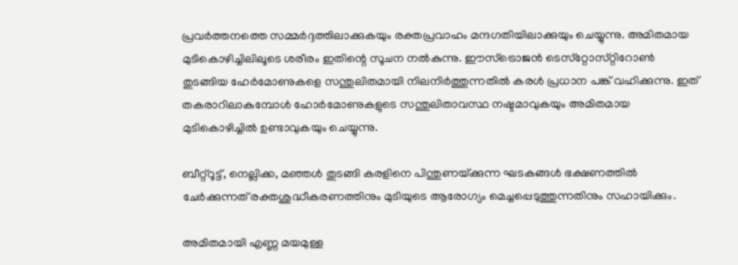പ്രവർത്തനത്തെ സമ്മ‌ർദ്ദത്തിലാക്കുകയും രക്തപ്രവാഹം മന്ദഗതിയിലാക്കുയും ചെയ്യുന്നു. അമിതമായ മുടികൊഴിച്ചിലിലൂടെ ശരീരം ഇതിന്റെ സൂചന നൽകുന്നു. ഈസ്ട്രൊജൻ ടെസ്‌റ്റോസ്‌റ്റിറോൺ തുടങ്ങിയ ഹേർമോണുകളെ സന്തുലിതമായി നിലനിർത്തുന്നതിൽ കരൾ പ്രധാന പങ്ക് വഹിക്കുന്നു. ഇത് തകരാറിലാകുമ്പോൾ ഹോർമോണുകളുടെ സന്തുലിതാവസ്ഥ നഷ്ടമാവുകയും അമിതമായ മുടികൊഴിച്ചിൽ ഉണ്ടാവുകയും ചെയ്യുന്നു.

ബീറ്റ്‌‌റൂട്ട്, നെല്ലിക്ക, മ‌ഞ്ഞൾ തുടങ്ങി കരളിനെ പിന്തുണയ്‌ക്കുന്ന ഘടകങ്ങൾ ഭക്ഷണത്തിൽ ചേർക്കുന്നത് രക്തശുദ്ധീകരണത്തിനും മുടിയുടെ ആരോഗ്യം മെച്ചപ്പെടുത്തുന്നതിനും സഹായിക്കും.

അമിതമായി എണ്ണ മയമുള്ള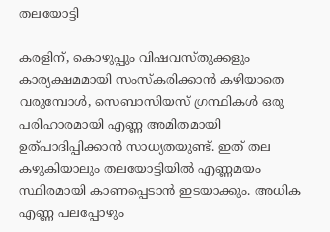തലയോട്ടി

കരളിന്, കൊഴുപ്പും വിഷവസ്തുക്കളും കാര്യക്ഷമമായി സംസ്‌കരിക്കാൻ കഴിയാതെ വരുമ്പോൾ, സെബാസിയസ് ഗ്രന്ഥികൾ ഒരു പരിഹാരമായി എണ്ണ അമിതമായി ഉത്പാദിപ്പിക്കാൻ സാധ്യതയുണ്ട്. ഇത് തല കഴുകിയാലും തലയോട്ടിയിൽ എണ്ണമയം സ്ഥിരമായി കാണപ്പെടാൻ ഇടയാക്കും. അധിക എണ്ണ പലപ്പോഴും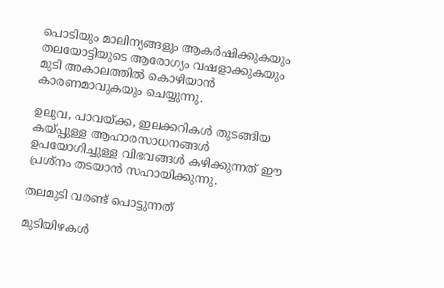പൊടിയും മാലിന്യങ്ങളും ആകർഷിക്കുകയും തലയോട്ടിയുടെ ആരോഗ്യം വഷളാക്കുകയും മുടി അകാലത്തിൽ കൊഴിയാൻ കാരണമാവുകയും ചെയ്യുന്നു.

ഉലുവ, പാവയ്‌ക്ക, ഇലക്കറികൾ തുടങ്ങിയ കയ്പ്പുള്ള ആഹാരസാധനങ്ങൾ ഉപയോഗിച്ചുള്ള വിഭവങ്ങൾ കഴിക്കുന്നത് ഈ പ്രശ്നം തടയാൻ സഹായിക്കുന്നു.

തലമുടി വരണ്ട് പൊട്ടുന്നത്

മുടിയിഴകൾ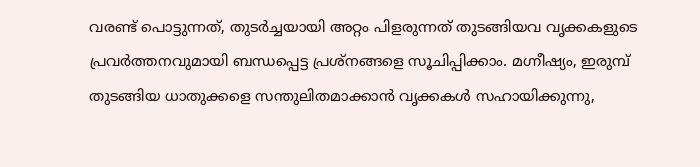വരണ്ട് പൊട്ടുന്നത്, തുടർച്ചയായി അറ്റം പിളരുന്നത് തുടങ്ങിയവ വൃക്കകളുടെ പ്രവർത്തനവുമായി ബന്ധപ്പെട്ട പ്രശ്‌നങ്ങളെ സൂചിപ്പിക്കാം. മഗ്നീഷ്യം, ഇരുമ്പ് തുടങ്ങിയ ധാതുക്കളെ സന്തുലിതമാക്കാൻ വൃക്കകൾ സഹായിക്കുന്നു,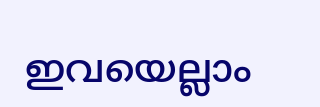ഇവയെല്ലാം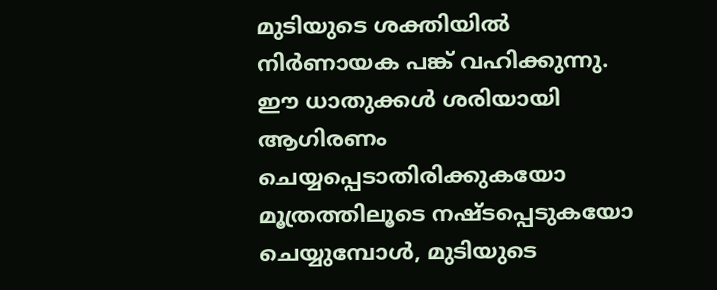മുടിയുടെ ശക്തിയിൽ നിർണായക പങ്ക് വഹിക്കുന്നു. ഈ ധാതുക്കൾ ശരിയായി ആഗിരണം ചെയ്യപ്പെടാതിരിക്കുകയോ മൂത്രത്തിലൂടെ നഷ്ടപ്പെടുകയോ ചെയ്യുമ്പോൾ, മുടിയുടെ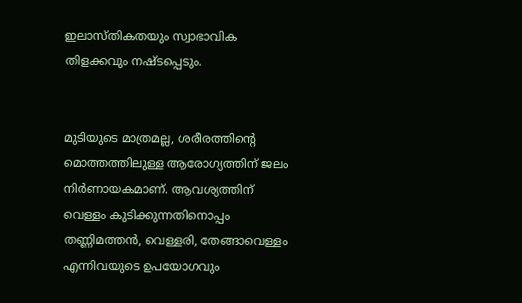ഇലാസ്തികതയും സ്വാഭാവിക തിളക്കവും നഷ്ടപ്പെടും.


മുടിയുടെ മാത്രമല്ല, ശരീരത്തിന്റെ മൊത്തത്തിലുള്ള ആരോഗ്യത്തിന് ജലം നിർണായകമാണ്. ആവശ്യത്തിന് വെള്ളം കുടിക്കുന്നതിനൊപ്പം തണ്ണിമത്തൻ, വെള്ളരി, തേങ്ങാവെള്ളം എന്നിവയുടെ ഉപയോഗവും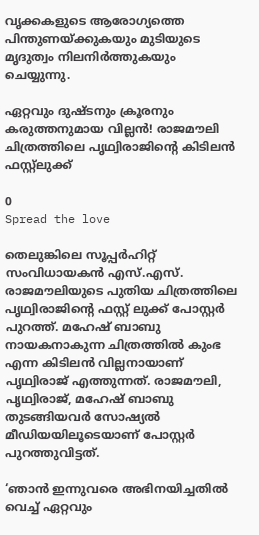വൃക്കകളുടെ ആരോഗ്യത്തെ പിന്തുണയ്ക്കുകയും മുടിയുടെ മൃദുത്വം നിലനിർത്തുകയും ചെയ്യുന്നു.

ഏറ്റവും ദുഷ്ടനും ക്രൂരനും കരുത്തനുമായ വില്ലന്‍! രാജമൗലി ചിത്രത്തിലെ പൃഥ്വിരാജിന്റെ കിടിലന്‍ ഫസ്റ്റ്‌ലുക്ക്

0
Spread the love

തെലുങ്കിലെ സൂപ്പര്‍ഹിറ്റ് സംവിധായകന്‍ എസ്.എസ്. രാജമൗലിയുടെ പുതിയ ചിത്രത്തിലെ പൃഥ്വിരാജിന്റെ ഫസ്റ്റ് ലുക്ക് പോസ്റ്റര്‍ പുറത്ത്. മഹേഷ് ബാബു നായകനാകുന്ന ചിത്രത്തില്‍ കുംഭ എന്ന കിടിലന്‍ വില്ലനായാണ് പൃഥ്വിരാജ് എത്തുന്നത്. രാജമൗലി, പൃഥ്വിരാജ്, മഹേഷ് ബാബു തുടങ്ങിയവര്‍ സോഷ്യല്‍ മീഡിയയിലൂടെയാണ് പോസ്റ്റര്‍ പുറത്തുവിട്ടത്.

‘ഞാന്‍ ഇന്നുവരെ അഭിനയിച്ചതില്‍ വെച്ച് ഏറ്റവും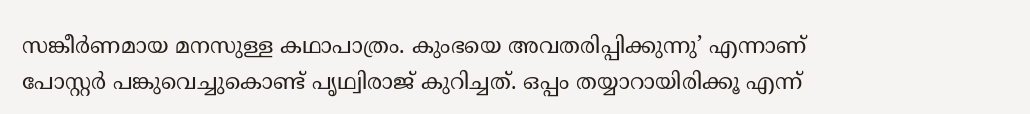സങ്കീര്‍ണമായ മനസുള്ള കഥാപാത്രം. കുംഭയെ അവതരിപ്പിക്കുന്നു’ എന്നാണ് പോസ്റ്റര്‍ പങ്കുവെച്ചുകൊണ്ട് പൃഥ്വിരാജ് കുറിച്ചത്. ഒപ്പം തയ്യാറായിരിക്കൂ എന്ന്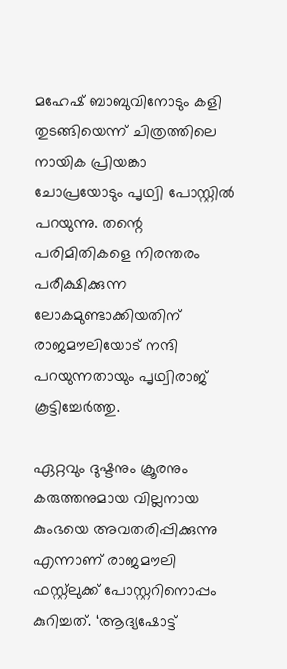മഹേഷ് ബാബുവിനോടും കളി തുടങ്ങിയെന്ന് ചിത്രത്തിലെ നായിക പ്രിയങ്കാ ചോപ്രയോടും പൃഥ്വി പോസ്റ്റില്‍ പറയുന്നു. തന്റെ പരിമിതികളെ നിരന്തരം പരീക്ഷിക്കുന്ന ലോകമുണ്ടാക്കിയതിന് രാജമൗലിയോട് നന്ദി പറയുന്നതായും പൃഥ്വിരാജ് കൂട്ടിച്ചേര്‍ത്തു.

ഏറ്റവും ദുഷ്ടനും ക്രൂരനും കരുത്തനുമായ വില്ലനായ കുംഭയെ അവതരിപ്പിക്കുന്നു എന്നാണ് രാജമൗലി ഫസ്റ്റ്‌ലുക്ക് പോസ്റ്ററിനൊപ്പം കുറിച്ചത്. ‘ആദ്യഷോട്ട്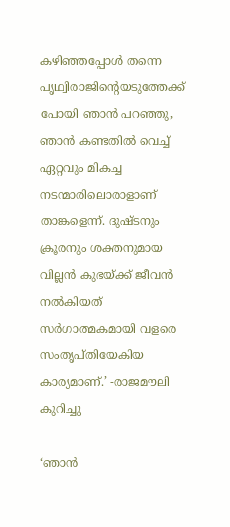കഴിഞ്ഞപ്പോള്‍ തന്നെ പൃഥ്വിരാജിന്റെയടുത്തേക്ക് പോയി ഞാന്‍ പറഞ്ഞു, ഞാന്‍ കണ്ടതില്‍ വെച്ച് ഏറ്റവും മികച്ച നടന്മാരിലൊരാളാണ് താങ്കളെന്ന്. ദുഷ്ടനും ക്രൂരനും ശക്തനുമായ വില്ലന്‍ കുഭയ്ക്ക് ജീവന്‍ നല്‍കിയത് സര്‍ഗാത്മകമായി വളരെ സംതൃപ്തിയേകിയ കാര്യമാണ്.’ -രാജമൗലി കുറിച്ചു

‘ഞാൻ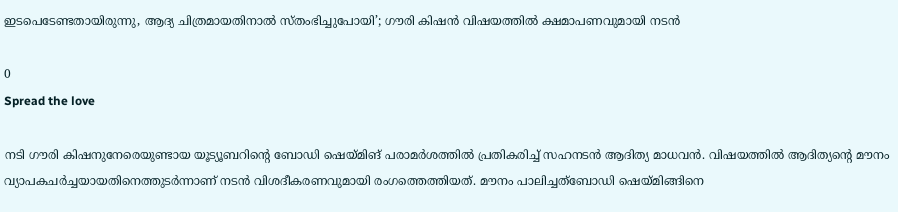ഇടപെടേണ്ടതായിരുന്നു, ആദ്യ ചിത്രമായതിനാൽ സ്തംഭിച്ചുപോയി’; ഗൗരി കിഷൻ വിഷയത്തിൽ ക്ഷമാപണവുമായി നടൻ

0
Spread the love

നടി ഗൗരി കിഷനുനേരെയുണ്ടായ യൂട്യൂബറിൻ്റെ ബോഡി ഷെയ്മിങ് പരാമർശത്തിൽ പ്രതികരിച്ച് സഹനടന്‍ ആദിത്യ മാധവന്‍. വിഷയത്തില്‍ ആദിത്യന്റെ മൗനം വ്യാപകചര്‍ച്ചയായതിനെത്തുടര്‍ന്നാണ് നടന്‍ വിശദീകരണവുമായി രംഗത്തെത്തിയത്. മൗനം പാലിച്ചത്ബോഡി ഷെയ്മിങ്ങിനെ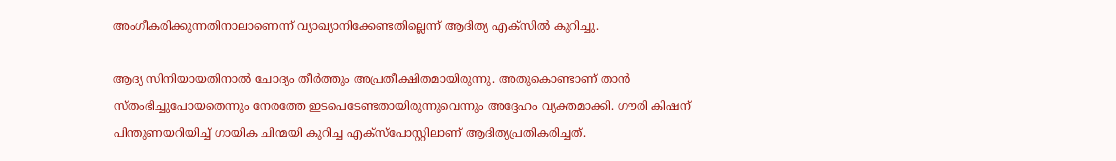അംഗീകരിക്കുന്നതിനാലാണെന്ന് വ്യാഖ്യാനിക്കേണ്ടതില്ലെന്ന് ആദിത്യ എക്‌സില്‍ കുറിച്ചു.

ആദ്യ സിനിയായതിനാൽ ചോദ്യം തീർത്തും അപ്രതീക്ഷിതമായിരുന്നു. അതുകൊണ്ടാണ് താൻ സ്തംഭിച്ചുപോയതെന്നും നേരത്തേ ഇടപെടേണ്ടതായിരുന്നുവെന്നും അദ്ദേഹം വ്യക്തമാക്കി. ഗൗരി കിഷന് പിന്തുണയറിയിച്ച് ഗായിക ചിന്മയി കുറിച്ച എക്‌സ്‌പോസ്റ്റിലാണ് ആദിത്യപ്രതികരിച്ചത്.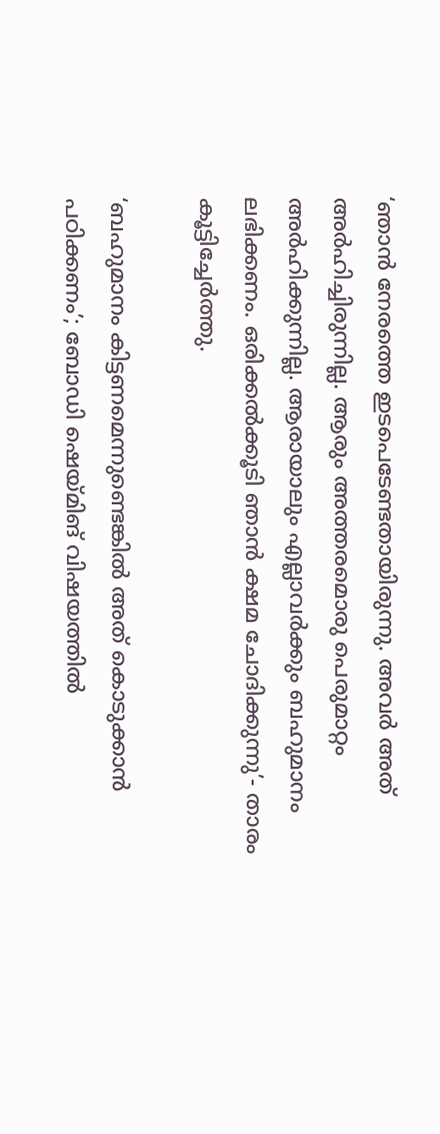‘ഞാൻ നേരത്തെ ഇടപെടേണ്ടതായിരുന്നു. അവർ അത് അർഹിച്ചിരുന്നില്ല. ആരും അത്തരമൊരു പെരുമാറ്റം അർഹിക്കുന്നില്ല. ആരായാലും എല്ലാവർക്കും ബഹുമാനം ലഭിക്കണം. ഒരിക്കൽക്കൂടി ഞാൻ ക്ഷമ ചോദിക്കുന്നു’- താരം കൂട്ടിച്ചേർത്തു.

‘ബഹുമാനം കിട്ടണമെന്നുണ്ടെങ്കില്‍ അത് കൊടുക്കാന്‍ പഠിക്കണം’; ബോഡി ഷെയ്മിങ് വിഷയത്തിൽ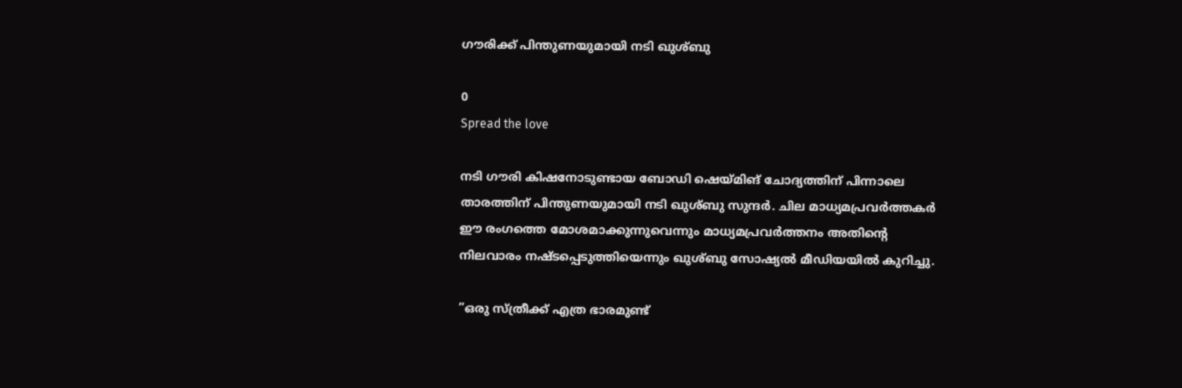ഗൗരിക്ക് പിന്തുണയുമായി നടി ഖുശ്ബു

0
Spread the love

നടി ഗൗരി കിഷനോടുണ്ടായ ബോഡി ഷെയ്മിങ് ചോദ്യത്തിന് പിന്നാലെ താരത്തിന് പിന്തുണയുമായി നടി ഖുശ്ബു സുന്ദര്‍. ചില മാധ്യമപ്രവര്‍ത്തകര്‍ ഈ രംഗത്തെ മോശമാക്കുന്നുവെന്നും മാധ്യമപ്രവര്‍ത്തനം അതിന്റെ നിലവാരം നഷ്ടപ്പെടുത്തിയെന്നും ഖുശ്ബു സോഷ്യല്‍ മീഡിയയില്‍ കുറിച്ചു.

”ഒരു സ്ത്രീക്ക് എത്ര ഭാരമുണ്ട്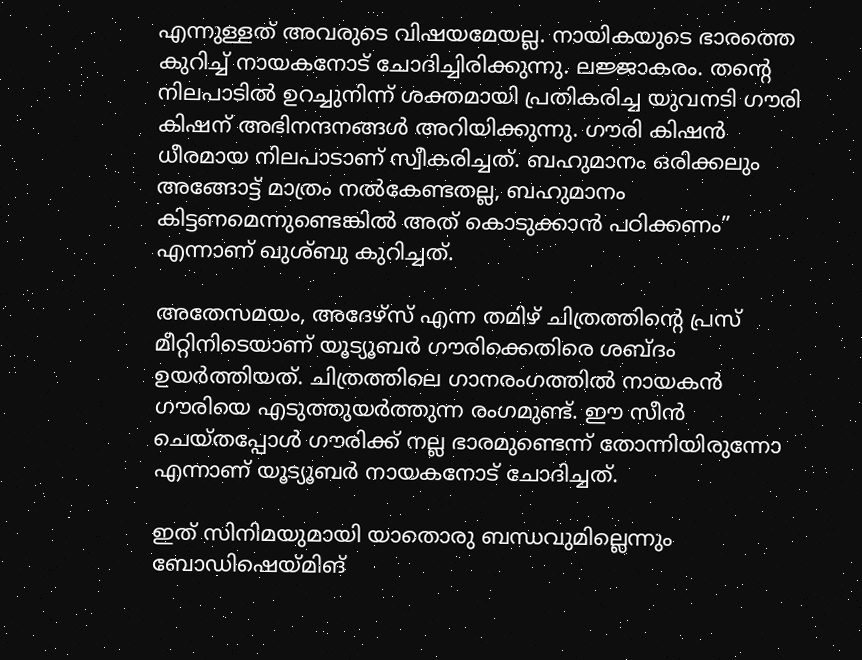എന്നുള്ളത് അവരുടെ വിഷയമേയല്ല. നായികയുടെ ഭാരത്തെ കുറിച്ച് നായകനോട് ചോദിച്ചിരിക്കുന്നു. ലജ്ജാകരം. തന്റെ നിലപാടില്‍ ഉറച്ചുനിന്ന് ശക്തമായി പ്രതികരിച്ച യുവനടി ഗൗരി കിഷന് അഭിനന്ദനങ്ങള്‍ അറിയിക്കുന്നു. ഗൗരി കിഷന്‍ ധീരമായ നിലപാടാണ് സ്വീകരിച്ചത്. ബഹുമാനം ഒരിക്കലും അങ്ങോട്ട് മാത്രം നല്‍കേണ്ടതല്ല, ബഹുമാനം കിട്ടണമെന്നുണ്ടെങ്കില്‍ അത് കൊടുക്കാന്‍ പഠിക്കണം” എന്നാണ് ഖുശ്ബു കുറിച്ചത്.

അതേസമയം, അദേഴ്‌സ് എന്ന തമിഴ് ചിത്രത്തിന്റെ പ്രസ് മീറ്റിനിടെയാണ് യൂട്യൂബര്‍ ഗൗരിക്കെതിരെ ശബ്ദം ഉയര്‍ത്തിയത്. ചിത്രത്തിലെ ഗാനരംഗത്തില്‍ നായകന്‍ ഗൗരിയെ എടുത്തുയര്‍ത്തുന്ന രംഗമുണ്ട്. ഈ സീന്‍ ചെയ്തപ്പോള്‍ ഗൗരിക്ക് നല്ല ഭാരമുണ്ടെന്ന് തോന്നിയിരുന്നോ എന്നാണ് യൂട്യൂബര്‍ നായകനോട് ചോദിച്ചത്.

ഇത് സിനിമയുമായി യാതൊരു ബന്ധവുമില്ലെന്നും ബോഡിഷെയ്മിങ്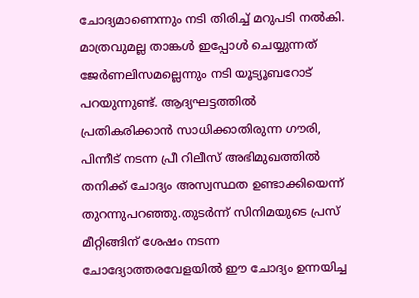ചോദ്യമാണെന്നും നടി തിരിച്ച് മറുപടി നല്‍കി. മാത്രവുമല്ല താങ്കള്‍ ഇപ്പോള്‍ ചെയ്യുന്നത് ജേര്‍ണലിസമല്ലെന്നും നടി യൂട്യൂബറോട് പറയുന്നുണ്ട്. ആദ്യഘട്ടത്തില്‍ പ്രതികരിക്കാന്‍ സാധിക്കാതിരുന്ന ഗൗരി, പിന്നീട് നടന്ന പ്രീ റിലീസ് അഭിമുഖത്തില്‍ തനിക്ക് ചോദ്യം അസ്വസ്ഥത ഉണ്ടാക്കിയെന്ന് തുറന്നുപറഞ്ഞു.തുടര്‍ന്ന് സിനിമയുടെ പ്രസ് മീറ്റിങ്ങിന് ശേഷം നടന്ന ചോദ്യോത്തരവേളയില്‍ ഈ ചോദ്യം ഉന്നയിച്ച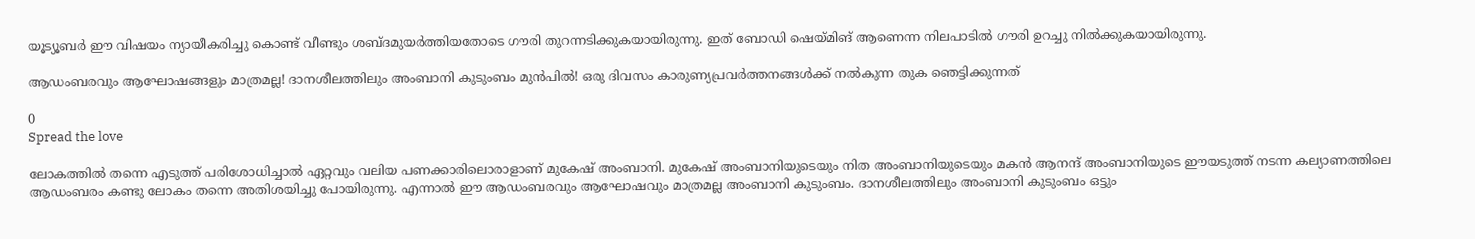യൂട്യൂബര്‍ ഈ വിഷയം ന്യായീകരിച്ചു കൊണ്ട് വീണ്ടും ശബ്ദമുയര്‍ത്തിയതോടെ ഗൗരി തുറന്നടിക്കുകയായിരുന്നു. ഇത് ബോഡി ഷെയ്മിങ് ആണെന്ന നിലപാടില്‍ ഗൗരി ഉറച്ചു നില്‍ക്കുകയായിരുന്നു.

ആഡംബരവും ആഘോഷങ്ങളും മാത്രമല്ല! ദാനശീലത്തിലും അംബാനി കുടുംബം മുൻപിൽ! ഒരു ദിവസം കാരുണ്യപ്രവർത്തനങ്ങൾക്ക് നൽകുന്ന തുക ഞെട്ടിക്കുന്നത്

0
Spread the love

ലോകത്തിൽ തന്നെ എടുത്ത് പരിശോധിച്ചാൽ ഏറ്റവും വലിയ പണക്കാരിലൊരാളാണ് മുകേഷ് അംബാനി. മുകേഷ് അംബാനിയുടെയും നിത അംബാനിയുടെയും മകൻ ആനന്ദ് അംബാനിയുടെ ഈയടുത്ത് നടന്ന കല്യാണത്തിലെ ആഡംബരം കണ്ടു ലോകം തന്നെ അതിശയിച്ചു പോയിരുന്നു. എന്നാൽ ഈ ആഡംബരവും ആഘോഷവും മാത്രമല്ല അംബാനി കുടുംബം. ദാനശീലത്തിലും അംബാനി കുടുംബം ഒട്ടും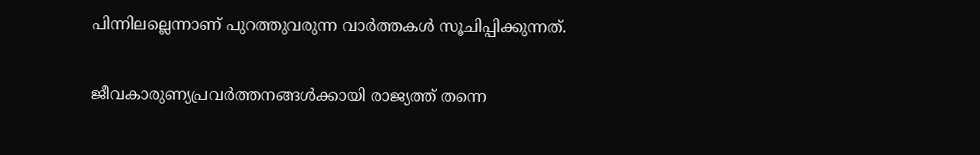പിന്നിലല്ലെന്നാണ് പുറത്തുവരുന്ന വാർത്തകൾ സൂചിപ്പിക്കുന്നത്.

ജീവകാരുണ്യപ്രവർത്തനങ്ങൾക്കായി രാജ്യത്ത് തന്നെ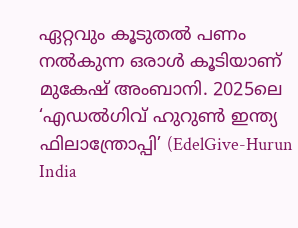ഏറ്റവും കൂടുതൽ പണം നൽകുന്ന ഒരാൾ കൂടിയാണ് മുകേഷ് അംബാനി. 2025ലെ ‘എഡൽഗിവ് ഹുറുൺ ഇന്ത്യ ഫിലാന്ത്രോപ്പി’ (EdelGive-Hurun India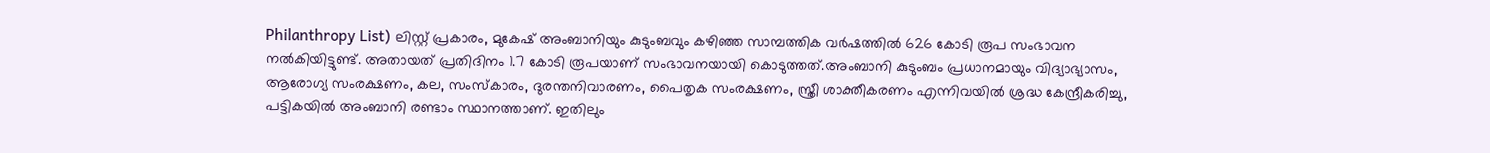Philanthropy List) ലിസ്റ്റ് പ്രകാരം, മുകേഷ് അംബാനിയും കുടുംബവും കഴിഞ്ഞ സാമ്പത്തിക വർഷത്തിൽ 626 കോടി രൂപ സംഭാവന നൽകിയിട്ടുണ്ട്. അതായത് പ്രതിദിനം 1.7 കോടി രൂപയാണ് സംഭാവനയായി കൊടുത്തത്.അംബാനി കുടുംബം പ്രധാനമായും വിദ്യാഭ്യാസം, ആരോഗ്യ സംരക്ഷണം, കല, സംസ്‌കാരം, ദുരന്തനിവാരണം, പൈതൃക സംരക്ഷണം, സ്ത്രീ ശാക്തീകരണം എന്നിവയിൽ ശ്രദ്ധ കേന്ദ്രീകരിച്ചു, പട്ടികയിൽ അംബാനി രണ്ടാം സ്ഥാനത്താണ്. ഇതിലും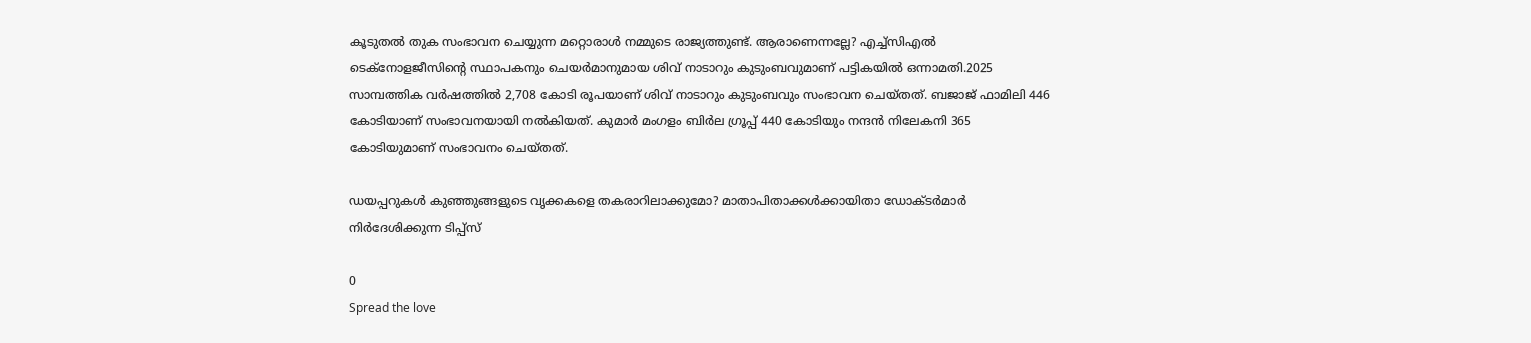കൂടുതൽ തുക സംഭാവന ചെയ്യുന്ന മറ്റൊരാൾ നമ്മുടെ രാജ്യത്തുണ്ട്. ആരാണെന്നല്ലേ? എച്ച്സിഎൽ ടെക്‌നോളജീസിന്റെ സ്ഥാപകനും ചെയർമാനുമായ ശിവ് നാടാറും കുടുംബവുമാണ് പട്ടികയിൽ ഒന്നാമതി.2025 സാമ്പത്തിക വർഷത്തിൽ 2,708 കോടി രൂപയാണ് ശിവ് നാടാറും കുടുംബവും സംഭാവന ചെയ്തത്. ബജാജ് ഫാമിലി 446 കോടിയാണ് സംഭാവനയായി നൽകിയത്. കുമാർ മംഗളം ബിർല ഗ്രൂപ്പ് 440 കോടിയും നന്ദൻ നിലേകനി 365 കോടിയുമാണ് സംഭാവനം ചെയ്‌തത്.

ഡയപ്പറുകൾ കുഞ്ഞുങ്ങളുടെ വൃക്കകളെ തകരാറിലാക്കുമോ? മാതാപിതാക്കൾക്കായിതാ ഡോക്ടർമാർ നിർദേശിക്കുന്ന ടിപ്പ്‌സ്

0
Spread the love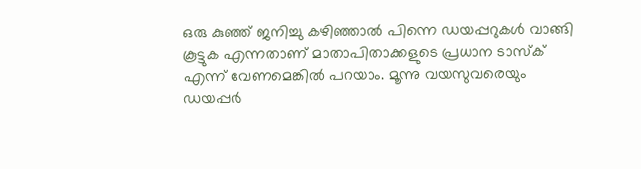ഒരു കുഞ്ഞ് ജനിച്ചു കഴിഞ്ഞാൽ പിന്നെ ഡയപ്പറുകൾ വാങ്ങി കൂട്ടുക എന്നതാണ് മാതാപിതാക്കളുടെ പ്രധാന ടാസ്‌ക് എന്ന് വേണമെങ്കിൽ പറയാം. മൂന്നു വയസുവരെയും ഡയപ്പർ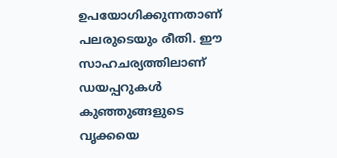ഉപയോഗിക്കുന്നതാണ് പലരുടെയും രീതി. ഈ സാഹചര്യത്തിലാണ് ഡയപ്പറുകൾ കുഞ്ഞുങ്ങളുടെ വൃക്കയെ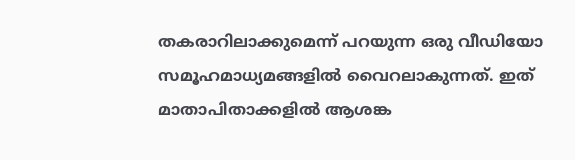തകരാറിലാക്കുമെന്ന് പറയുന്ന ഒരു വീഡിയോ സമൂഹമാധ്യമങ്ങളിൽ വൈറലാകുന്നത്. ഇത് മാതാപിതാക്കളിൽ ആശങ്ക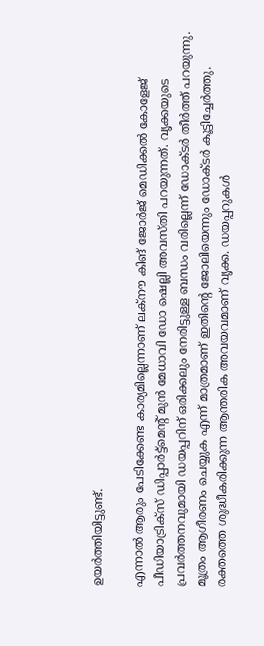ഉയർത്തിയിട്ടുണ്ട്.

എന്നാൽ ആരും പേടിക്കേണ്ട കാര്യമില്ലെന്നാണ് ലക്‌നൗ കിങ് ജോർജ് മെഡിക്കൽ കോളേജ് പീഡിയാട്രിക്‌സ് ഡിപ്പാർട്ട്‌മെന്റ് മുൻ മേധാവി ഡോ ഷെല്ലി അവസ്തി പറയുന്നത്. വൃക്കയുടെ പ്രവർത്തനവുമായി ഡയപ്പറിന് ഒരിക്കലും നേരിട്ടുള്ള ബന്ധം വരില്ലെന്ന് ഡോക്ടർ തീർത്ത് പറയുന്നു. മൂത്രം ആഗീരണം ചെയ്യുക എന്ന് മാത്രമാണ് ഇതിന്റെ ജോലിയെന്നും ഡോക്ടർ കൂട്ടിച്ചേർത്തു. രക്തത്തെ ശുദ്ധീകരിക്കുന്ന ആന്തരിക അവയവമാണ് വൃക്ക. ഡയപ്പറുകൾ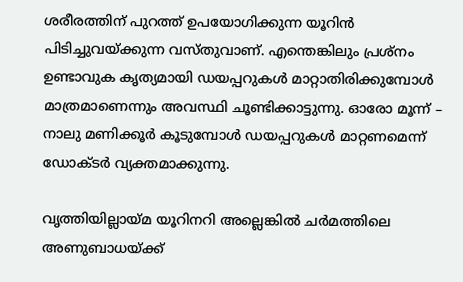ശരീരത്തിന് പുറത്ത് ഉപയോഗിക്കുന്ന യൂറിൻ പിടിച്ചുവയ്ക്കുന്ന വസ്തുവാണ്. എന്തെങ്കിലും പ്രശ്‌നം ഉണ്ടാവുക കൃത്യമായി ഡയപ്പറുകൾ മാറ്റാതിരിക്കുമ്പോൾ മാത്രമാണെന്നും അവസ്ഥി ചൂണ്ടിക്കാട്ടുന്നു. ഓരോ മൂന്ന് – നാലു മണിക്കൂർ കൂടുമ്പോൾ ഡയപ്പറുകൾ മാറ്റണമെന്ന് ഡോക്ടർ വ്യക്തമാക്കുന്നു.

വൃത്തിയില്ലായ്മ യൂറിനറി അല്ലെങ്കിൽ ചർമത്തിലെ അണുബാധയ്ക്ക്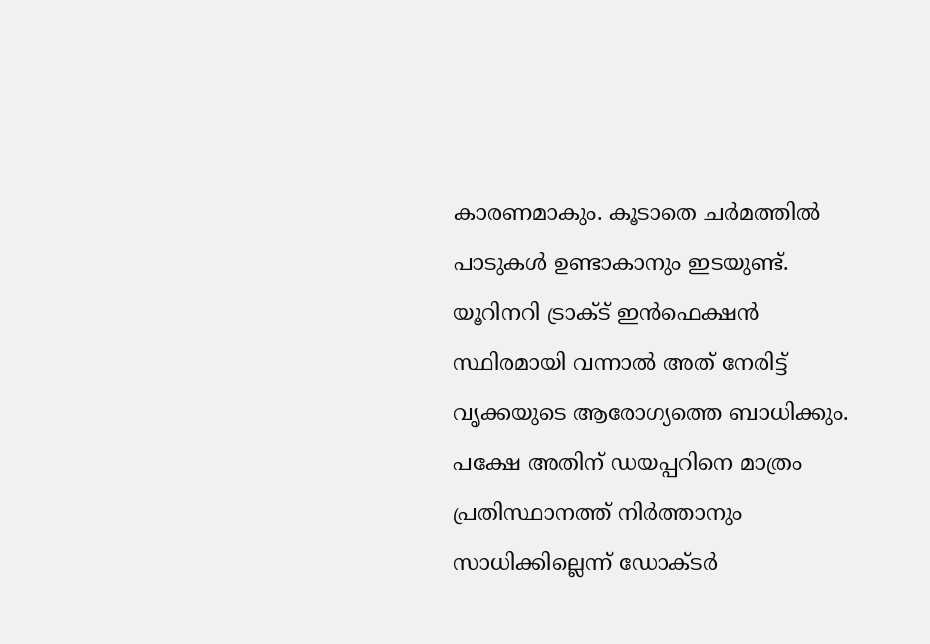കാരണമാകും. കൂടാതെ ചർമത്തിൽ പാടുകൾ ഉണ്ടാകാനും ഇടയുണ്ട്. യൂറിനറി ട്രാക്ട് ഇൻഫെക്ഷൻ സ്ഥിരമായി വന്നാൽ അത് നേരിട്ട് വൃക്കയുടെ ആരോഗ്യത്തെ ബാധിക്കും. പക്ഷേ അതിന് ഡയപ്പറിനെ മാത്രം പ്രതിസ്ഥാനത്ത് നിർത്താനും സാധിക്കില്ലെന്ന് ഡോക്ടർ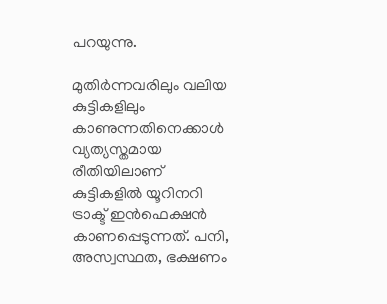പറയുന്നു.

മുതിർന്നവരിലും വലിയ കുട്ടികളിലും കാണുന്നതിനെക്കാൾ വ്യത്യസ്തമായ രീതിയിലാണ് കുട്ടികളിൽ യൂറിനറി ട്രാക്ട് ഇൻഫെക്ഷൻ കാണപ്പെടുന്നത്. പനി, അസ്വസ്ഥത, ഭക്ഷണം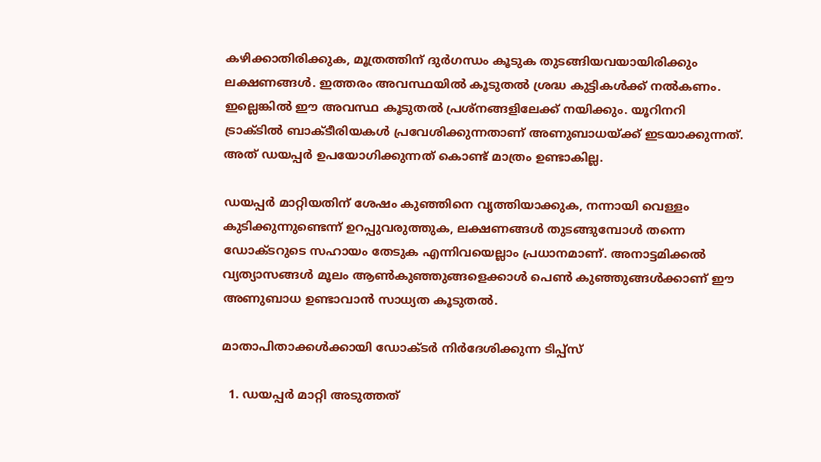കഴിക്കാതിരിക്കുക, മൂത്രത്തിന് ദുർഗന്ധം കൂടുക തുടങ്ങിയവയായിരിക്കും ലക്ഷണങ്ങൾ. ഇത്തരം അവസ്ഥയിൽ കൂടുതൽ ശ്രദ്ധ കുട്ടികൾക്ക് നൽകണം. ഇല്ലെങ്കിൽ ഈ അവസ്ഥ കൂടുതൽ പ്രശ്‌നങ്ങളിലേക്ക് നയിക്കും. യൂറിനറി ട്രാക്ടിൽ ബാക്ടീരിയകൾ പ്രവേശിക്കുന്നതാണ് അണുബാധയ്ക്ക് ഇടയാക്കുന്നത്. അത് ഡയപ്പർ ഉപയോഗിക്കുന്നത് കൊണ്ട് മാത്രം ഉണ്ടാകില്ല.

ഡയപ്പർ മാറ്റിയതിന് ശേഷം കുഞ്ഞിനെ വൃത്തിയാക്കുക, നന്നായി വെള്ളം കുടിക്കുന്നുണ്ടെന്ന് ഉറപ്പുവരുത്തുക, ലക്ഷണങ്ങൾ തുടങ്ങുമ്പോൾ തന്നെ ഡോക്ടറുടെ സഹായം തേടുക എന്നിവയെല്ലാം പ്രധാനമാണ്. അനാട്ടമിക്കൽ വ്യത്യാസങ്ങൾ മൂലം ആൺകുഞ്ഞുങ്ങളെക്കാൾ പെൺ കുഞ്ഞുങ്ങൾക്കാണ് ഈ അണുബാധ ഉണ്ടാവാൻ സാധ്യത കൂടുതൽ.

മാതാപിതാക്കൾക്കായി ഡോക്ടർ നിർദേശിക്കുന്ന ടിപ്പ്‌സ്

  1. ഡയപ്പർ മാറ്റി അടുത്തത്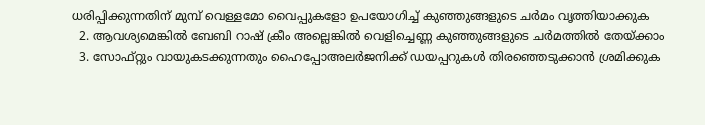ധരിപ്പിക്കുന്നതിന് മുമ്പ് വെള്ളമോ വൈപ്പുകളോ ഉപയോഗിച്ച് കുഞ്ഞുങ്ങളുടെ ചർമം വൃത്തിയാക്കുക
  2. ആവശ്യമെങ്കിൽ ബേബി റാഷ് ക്രീം അല്ലെങ്കിൽ വെളിച്ചെണ്ണ കുഞ്ഞുങ്ങളുടെ ചർമത്തിൽ തേയ്ക്കാം
  3. സോഫ്റ്റും വായുകടക്കുന്നതും ഹൈപ്പോഅലർജനിക്ക് ഡയപ്പറുകൾ തിരഞ്ഞെടുക്കാൻ ശ്രമിക്കുക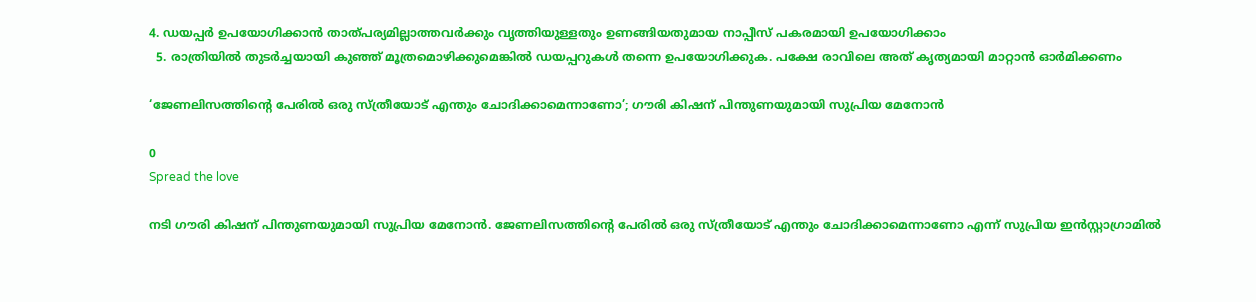4. ഡയപ്പർ ഉപയോഗിക്കാൻ താത്പര്യമില്ലാത്തവർക്കും വൃത്തിയുള്ളതും ഉണങ്ങിയതുമായ നാപ്പീസ് പകരമായി ഉപയോഗിക്കാം
  5. രാത്രിയിൽ തുടർച്ചയായി കുഞ്ഞ് മൂത്രമൊഴിക്കുമെങ്കിൽ ഡയപ്പറുകൾ തന്നെ ഉപയോഗിക്കുക. പക്ഷേ രാവിലെ അത് കൃത്യമായി മാറ്റാൻ ഓർമിക്കണം

‘ജേണലിസത്തിന്റെ പേരിൽ ഒരു സ്ത്രീയോട് എന്തും ചോദിക്കാമെന്നാണോ’; ഗൗരി കിഷന് പിന്തുണയുമായി സുപ്രിയ മേനോൻ

0
Spread the love

നടി ഗൗരി കിഷന് പിന്തുണയുമായി സുപ്രിയ മേനോൻ. ജേണലിസത്തിന്റെ പേരിൽ ഒരു സ്ത്രീയോട് എന്തും ചോദിക്കാമെന്നാണോ എന്ന് സുപ്രിയ ഇൻസ്റ്റാഗ്രാമിൽ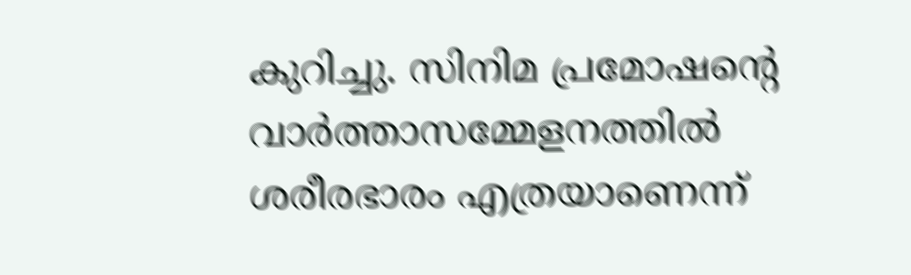കുറിച്ചു. സിനിമ പ്രമോഷന്റെ വാർത്താസമ്മേളനത്തിൽ ശരീരഭാരം എത്രയാണെന്ന്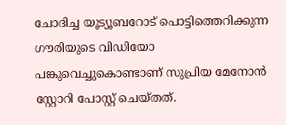ചോദിച്ച യൂട്യൂബറോട് പൊട്ടിത്തെറിക്കുന്ന ഗൗരിയുടെ വിഡിയോ പങ്കുവെച്ചുകൊണ്ടാണ് സുപ്രിയ മേനോൻ സ്റ്റോറി പോസ്റ്റ് ചെയ്തത്.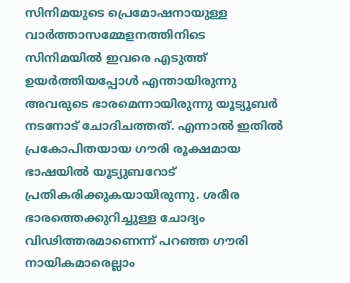സിനിമയുടെ പ്രെമോഷനായുള്ള വാർത്താസമ്മേളനത്തിനിടെ സിനിമയിൽ ഇവരെ എടുത്ത് ഉയർത്തിയപ്പോൾ എന്തായിരുന്നു അവരുടെ ഭാരമെന്നായിരുന്നു യൂട്യൂബർ നടനോട് ചോദിചത്തത്. എന്നാൽ ഇതിൽ പ്രകോപിതയായ ഗൗരി രൂക്ഷമായ ഭാഷയിൽ യൂട്യുബറോട് പ്രതികരിക്കുകയായിരുന്നു. ശരീര ഭാരത്തെക്കുറിച്ചുള്ള ചോദ്യം വിഢിത്തരമാണെന്ന് പറഞ്ഞ ഗൗരി നായികമാരെല്ലാം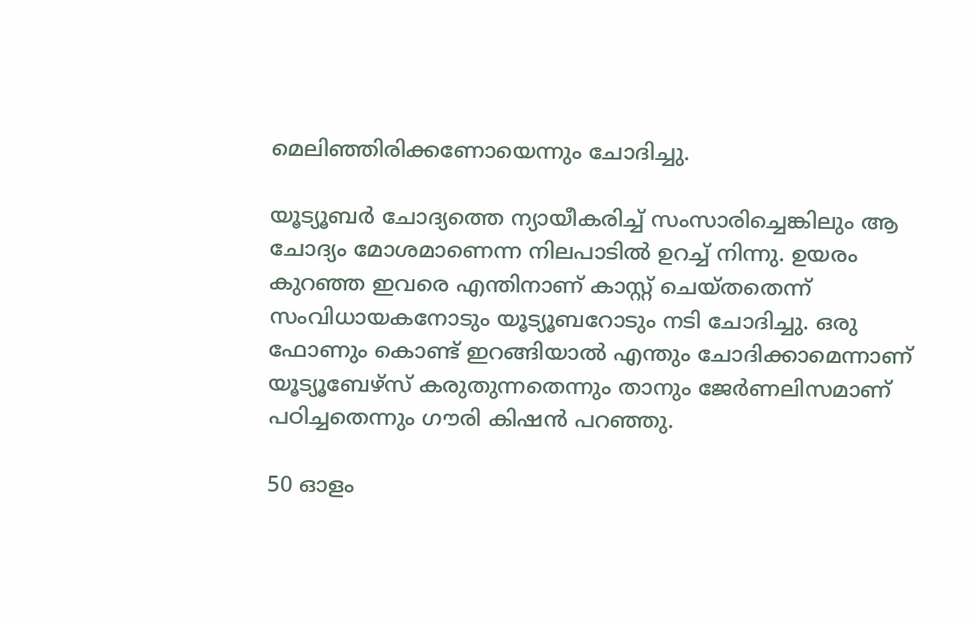മെലിഞ്ഞിരിക്കണോയെന്നും ചോദിച്ചു.

യൂട്യൂബർ ചോദ്യത്തെ ന്യായീകരിച്ച് സംസാരിച്ചെങ്കിലും ആ ചോദ്യം മോശമാണെന്ന നിലപാടിൽ ഉറച്ച് നിന്നു. ഉയരം കുറഞ്ഞ ഇവരെ എന്തിനാണ് കാസ്റ്റ് ചെയ്തതെന്ന് സംവിധായകനോടും യൂട്യൂബറോടും നടി ചോദിച്ചു. ഒരു ഫോണും കൊണ്ട് ഇറങ്ങിയാൽ എന്തും ചോദിക്കാമെന്നാണ് യൂട്യൂബേഴ്‌സ് കരുതുന്നതെന്നും താനും ജേർണലിസമാണ് പഠിച്ചതെന്നും ഗൗരി കിഷൻ പറഞ്ഞു.

50 ഓളം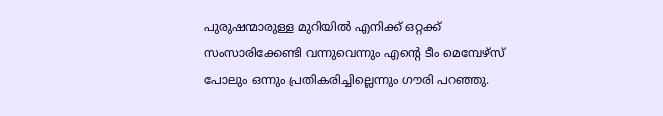പുരുഷന്മാരുള്ള മുറിയിൽ എനിക്ക് ഒറ്റക്ക് സംസാരിക്കേണ്ടി വന്നുവെന്നും എന്‍റെ ടീം മെമ്പേഴ്‌സ് പോലും ഒന്നും പ്രതികരിച്ചില്ലെന്നും ഗൗരി പറഞ്ഞു.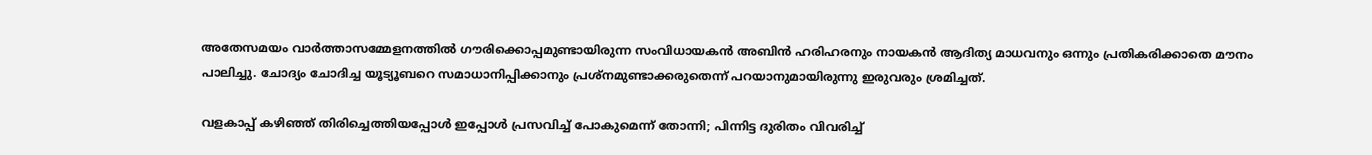അതേസമയം വാര്‍ത്താസമ്മേളനത്തിൽ ഗൗരിക്കൊപ്പമുണ്ടായിരുന്ന സംവിധായകൻ അബിൻ ഹരിഹരനും നായകൻ ആദിത്യ മാധവനും ഒന്നും പ്രതികരിക്കാതെ മൗനം പാലിച്ചു. ചോദ്യം ചോദിച്ച യൂട്യൂബറെ സമാധാനിപ്പിക്കാനും പ്രശ്നമുണ്ടാക്കരുതെന്ന് പറയാനുമായിരുന്നു ഇരുവരും ശ്രമിച്ചത്.

വളകാപ്പ് കഴിഞ്ഞ് തിരിച്ചെത്തിയപ്പോൾ ഇപ്പോൾ പ്രസവിച്ച് പോകുമെന്ന് തോന്നി; പിന്നിട്ട ദുരിതം വിവരിച്ച്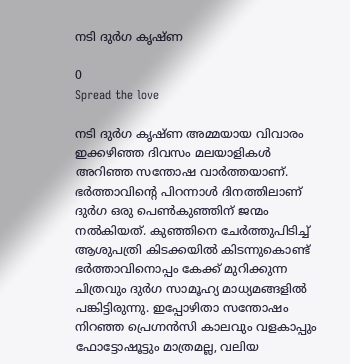നടി ദുർഗ കൃഷ്ണ

0
Spread the love

നടി ദുർഗ കൃഷ്ണ അമ്മയായ വിവാരം ഇക്കഴിഞ്ഞ ദിവസം മലയാളികൾ അറിഞ്ഞ സന്തോഷ വാർത്തയാണ്. ഭർത്താവിന്റെ പിറന്നാൾ ദിനത്തിലാണ് ദുർഗ ഒരു പെൺകുഞ്ഞിന് ജന്മം നൽകിയത്. കുഞ്ഞിനെ ചേർത്തുപിടിച്ച് ആശുപത്രി കിടക്കയിൽ കിടന്നുകൊണ്ട് ഭർത്താവിനൊപ്പം കേക്ക് മുറിക്കുന്ന ചിത്രവും ദുർഗ സാമൂഹ്യ മാധ്യമങ്ങളിൽ പങ്കിട്ടിരുന്നു. ഇപ്പോഴിതാ സന്തോഷം നിറഞ്ഞ പ്രെഗ്നൻസി കാലവും വളകാപ്പും ഫോട്ടോഷൂട്ടും മാത്രമല്ല, വലിയ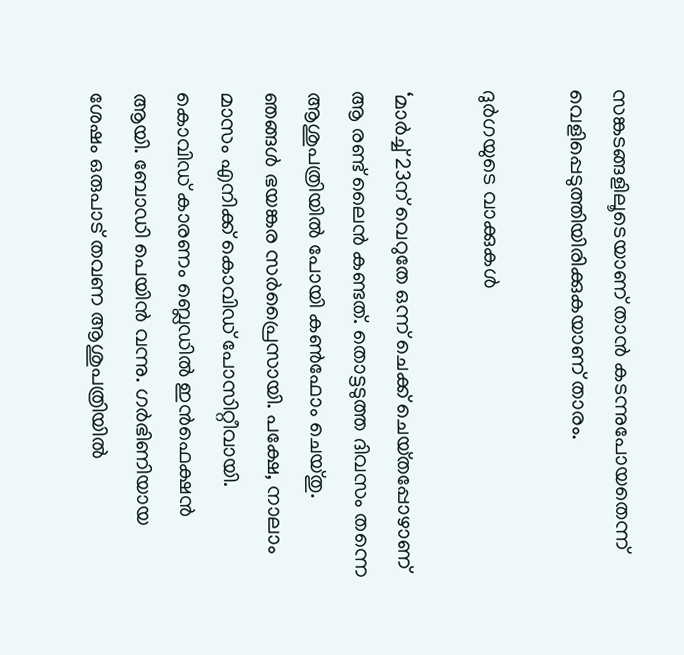സങ്കടങ്ങളിലൂടെയാണ് താൻ കടന്നുപോയതെന്ന് വെളിപ്പെടുത്തിയിരിക്കുകയാണ് താരം.

ദുർഗയുടെ വാക്കുകൾ

‘മാർച്ച് 23ന് വെറുതേ ഒന്ന് ചെക്ക് ചെയ്‌തപ്പോഴാണ് ആ രണ്ട് ലൈൻ കണ്ടത്. തൊട്ടടുത്ത ദിവസം തന്നെ ആശുപത്രിയിൽ പോയി കൺഫോം ചെയ്‌തു. ഞങ്ങൾ ഭയങ്കര സർപ്രൈസായി. പക്ഷേ, നാലാം മാസം എനിക്ക് കൊവിഡ് പോസിറ്റീവായി. കൊവിഡ് കാരണം ബ്ലെഡിൽ ഇൻഫെക്ഷൻ ആയി. ബോഡി പെയിൻ വന്നു. ഗർഭിണിയായ ശേഷം ഒരുപാട് തവണ ആശുപത്രിയിൽ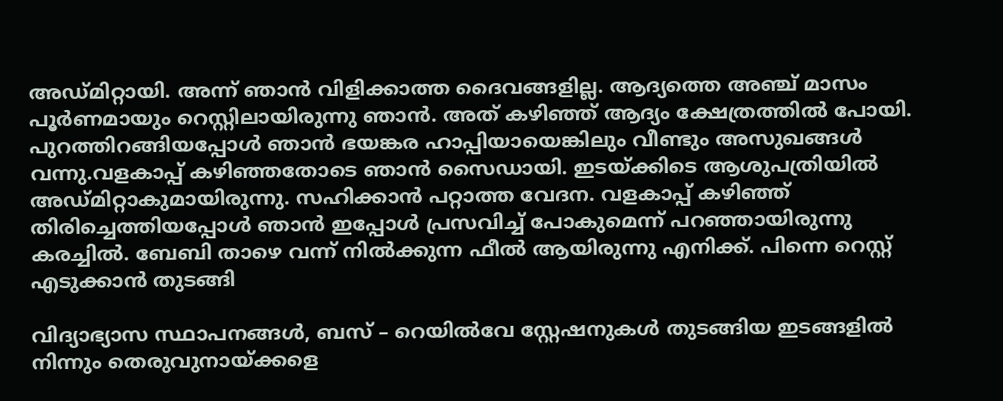അഡ്‌മിറ്റായി. അന്ന് ഞാൻ വിളിക്കാത്ത ദൈവങ്ങളില്ല. ആദ്യത്തെ അഞ്ച് മാസം പൂ‌ർണമായും റെസ്റ്റിലായിരുന്നു ഞാൻ. അത് കഴിഞ്ഞ് ആദ്യം ക്ഷേത്രത്തിൽ പോയി. പുറത്തിറങ്ങിയപ്പോൾ ഞാൻ ഭയങ്കര ഹാപ്പിയായെങ്കിലും വീണ്ടും അസുഖങ്ങൾ വന്നു.വളകാപ്പ് കഴിഞ്ഞതോടെ ഞാൻ സൈഡായി. ഇടയ്‌ക്കിടെ ആശുപത്രിയിൽ അഡ്‌മിറ്റാകുമായിരുന്നു. സഹിക്കാൻ പറ്റാത്ത വേദന. വളകാപ്പ് കഴിഞ്ഞ് തിരിച്ചെത്തിയപ്പോൾ ഞാൻ ഇപ്പോൾ പ്രസവിച്ച് പോകുമെന്ന് പറഞ്ഞായിരുന്നു കരച്ചിൽ. ബേബി താഴെ വന്ന് നിൽക്കുന്ന ഫീൽ ആയിരുന്നു എനിക്ക്. പിന്നെ റെസ്റ്റ് എടുക്കാൻ തുടങ്ങി

വിദ്യാഭ്യാസ സ്ഥാപനങ്ങൾ, ബസ് – റെയിൽവേ സ്റ്റേഷനുകൾ തുടങ്ങിയ ഇടങ്ങളിൽ നിന്നും തെരുവുനായ്‌ക്കളെ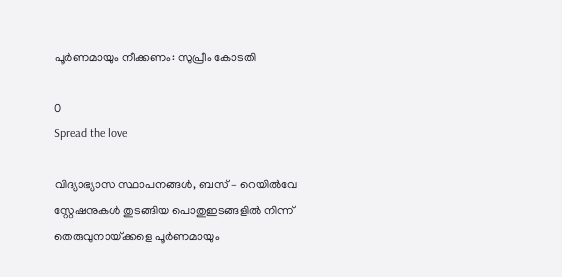പൂർണമായും നീക്കണം: സുപ്രീം കോടതി

0
Spread the love

വിദ്യാഭ്യാസ സ്ഥാപനങ്ങൾ, ബസ് – റെയിൽവേ സ്റ്റേഷനുകൾ തുടങ്ങിയ പൊതുഇടങ്ങളിൽ നിന്ന് തെരുവുനായ്‌ക്കളെ പൂർണമായും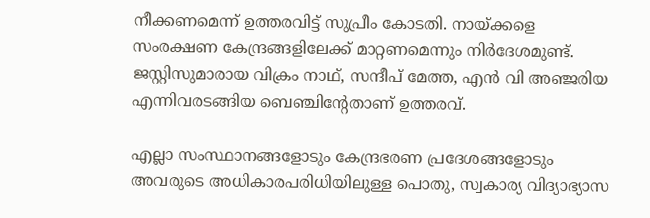നീക്കണമെന്ന് ഉത്തരവിട്ട് സുപ്രീം കോടതി. നായ്‌ക്കളെ സംരക്ഷണ കേന്ദ്രങ്ങളിലേക്ക് മാറ്റണമെന്നും നിർദേശമുണ്ട്. ജസ്റ്റിസുമാരായ വിക്രം നാഥ്, സന്ദീപ് മേത്ത, എൻ വി അഞ്ജരിയ എന്നിവരടങ്ങിയ ബെഞ്ചിന്റേതാണ് ഉത്തരവ്.

എല്ലാ സംസ്ഥാനങ്ങളോടും കേന്ദ്രഭരണ പ്രദേശങ്ങളോടും അവരുടെ അധികാരപരിധിയിലുള്ള പൊതു, സ്വകാര്യ വിദ്യാഭ്യാസ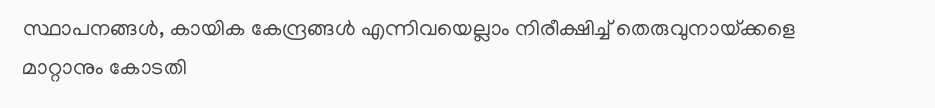സ്ഥാപനങ്ങൾ, കായിക കേന്ദ്രങ്ങൾ എന്നിവയെല്ലാം നിരീക്ഷിച്ച് തെരുവുനായ്‌ക്കളെ മാറ്റാനും കോടതി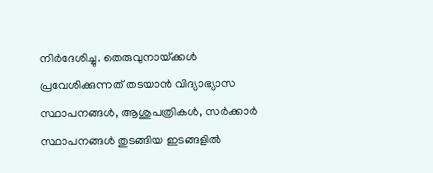നിർദേശിച്ചു. തെരുവുനായ്‌ക്കൾ പ്രവേശിക്കുന്നത് തടയാൻ വിദ്യാഭ്യാസ സ്ഥാപനങ്ങൾ, ആശുപത്രികൾ, സർക്കാർ സ്ഥാപനങ്ങൾ തുടങ്ങിയ ഇടങ്ങളിൽ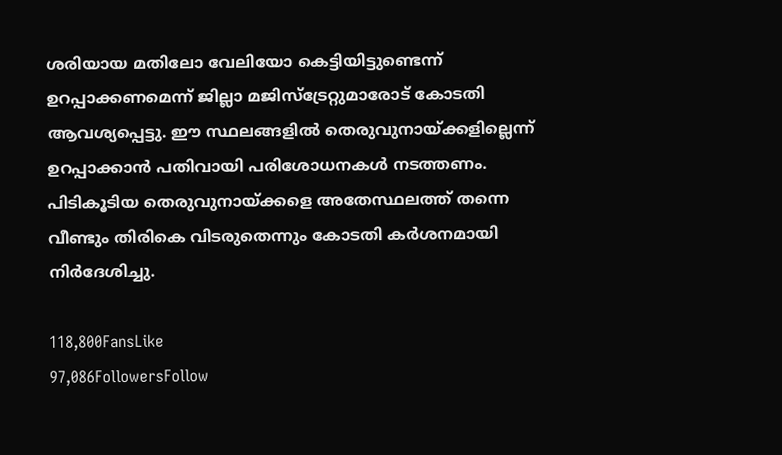ശരിയായ മതിലോ വേലിയോ കെട്ടിയിട്ടുണ്ടെന്ന് ഉറപ്പാക്കണമെന്ന് ജില്ലാ മജിസ്‌ട്രേറ്റുമാരോട് കോടതി ആവശ്യപ്പെട്ടു. ഈ സ്ഥലങ്ങളിൽ തെരുവുനായ്‌ക്കളില്ലെന്ന് ഉറപ്പാക്കാൻ പതിവായി പരിശോധനകൾ നടത്തണം. പിടികൂടിയ തെരുവുനായ്‌ക്കളെ അതേസ്ഥലത്ത് തന്നെ വീണ്ടും തിരികെ വിടരുതെന്നും കോടതി കർശനമായി നിർദേശിച്ചു.

118,800FansLike
97,086FollowersFollow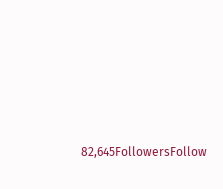82,645FollowersFollow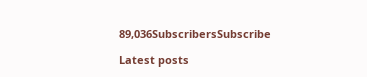89,036SubscribersSubscribe

Latest posts